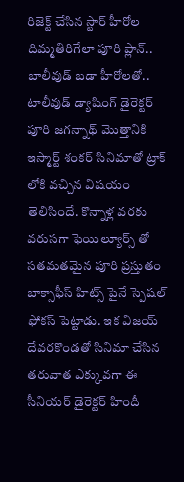రిజెక్ట్ చేసిన స్టార్ హీరోల దిమ్మతిరిగేలా పూరి ప్లాన్.. బాలీవుడ్ బడా హీరోలతో..
టాలీవుడ్ డ్యాషింగ్ డైరెక్టర్ పూరి జగన్నాథ్ మొత్తానికి ఇస్మార్ట్ శంకర్ సినిమాతో ట్రాక్ లోకి వచ్చిన విషయం తెలిసిందే. కొన్నాళ్ల వరకు వరుసగా ఫెయిల్యూర్స్ తో సతమతమైన పూరి ప్రస్తుతం బాక్సాఫీస్ హిట్స్ పైనే స్పెషల్ ఫోకస్ పెట్టాడు. ఇక విజయ్ దేవరకొండతో సినిమా చేసిన తరువాత ఎక్కువగా ఈ సీనియర్ డైరెక్టర్ హిందీ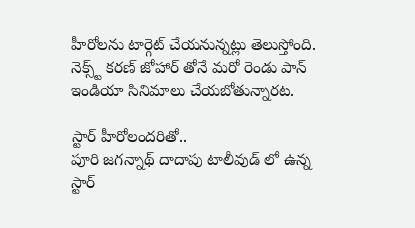హీరోలను టార్గెట్ చేయనున్నట్లు తెలుస్తోంది. నెక్స్ట్ కరణ్ జోహార్ తోనే మరో రెండు పాన్ ఇండియా సినిమాలు చేయబోతున్నారట.

స్టార్ హీరోలందరితో..
పూరి జగన్నాథ్ దాదాపు టాలీవుడ్ లో ఉన్న స్టార్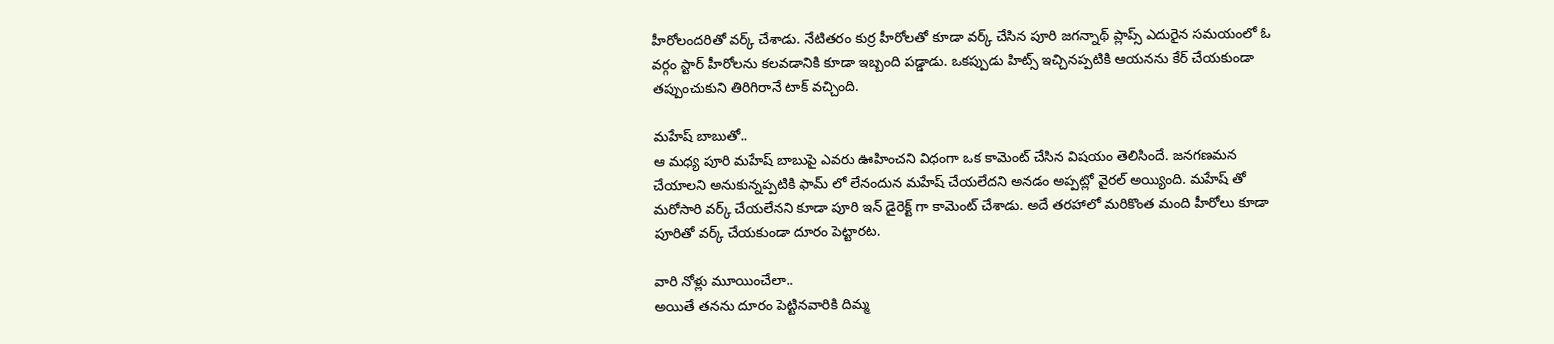హీరోలందరితో వర్క్ చేశాడు. నేటితరం కుర్ర హీరోలతో కూడా వర్క్ చేసిన పూరి జగన్నాథ్ ప్లాప్స్ ఎదురైన సమయంలో ఓ వర్గం స్టార్ హీరోలను కలవడానికి కూడా ఇబ్బంది పడ్డాడు. ఒకప్పుడు హిట్స్ ఇచ్చినప్పటికి ఆయనను కేర్ చేయకుండా తప్పుంచుకుని తిరిగిరానే టాక్ వచ్చింది.

మహేష్ బాబుతో..
ఆ మధ్య పూరి మహేష్ బాబుపై ఎవరు ఊహించని విధంగా ఒక కామెంట్ చేసిన విషయం తెలిసిందే. జనగణమన చేయాలని అనుకున్నప్పటికి ఫామ్ లో లేనందున మహేష్ చేయలేదని అనడం అప్పట్లో వైరల్ అయ్యింది. మహేష్ తో మరోసారి వర్క్ చేయలేనని కూడా పూరి ఇన్ డైరెక్ట్ గా కామెంట్ చేశాడు. అదే తరహాలో మరికొంత మంది హీరోలు కూడా పూరితో వర్క్ చేయకుండా దూరం పెట్టారట.

వారి నోళ్లు మూయించేలా..
అయితే తనను దూరం పెట్టినవారికి దిమ్మ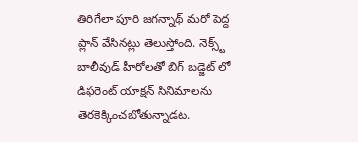తిరిగేలా పూరి జగన్నాథ్ మరో పెద్ద ప్లాన్ వేసినట్లు తెలుస్తోంది. నెక్స్ట్ బాలీవుడ్ హీరోలతో బిగ్ బడ్జెట్ లో డిఫరెంట్ యాక్షన్ సినిమాలను తెరకెక్కించబోతున్నాడట.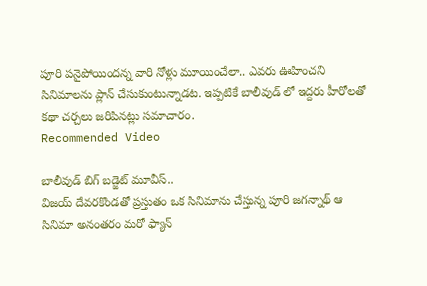పూరి పనైపోయిందన్న వారి నోళ్లు మూయించేలా.. ఎవరు ఊహించని సినిమాలను ప్లాన్ చేసుకుంటున్నాడట. ఇప్పటికే బాలీవుడ్ లో ఇద్దరు హీరోలతో కథా చర్చలు జరిపినట్లు సమాచారం.
Recommended Video

బాలీవుడ్ బిగ్ బడ్జెట్ మూవీస్..
విజయ్ దేవరకొండతో ప్రస్తుతం ఒక సినిమాను చేస్తున్న పూరి జగన్నాథ్ ఆ సినిమా అనంతరం మరో ఫ్యాన్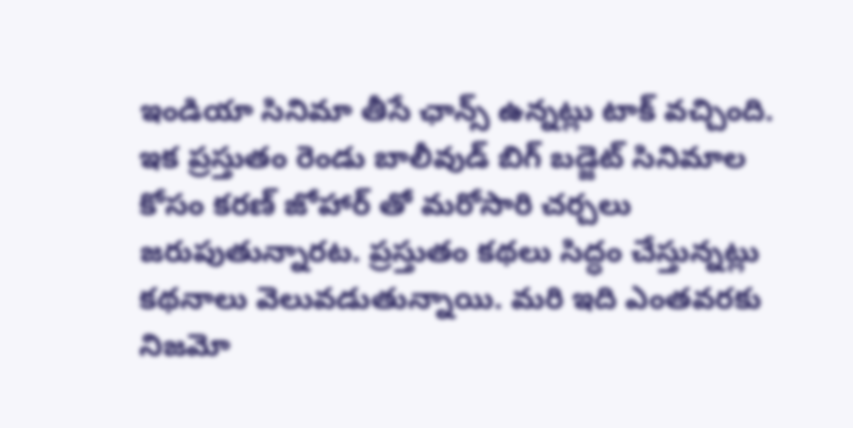ఇండియా సినిమా తీసే ఛాన్స్ ఉన్నట్లు టాక్ వచ్చింది. ఇక ప్రస్తుతం రెండు బాలీవుడ్ బిగ్ బడ్జెట్ సినిమాల కోసం కరణ్ జోహార్ తో మరోసారి చర్చలు జరుపుతున్నారట. ప్రస్తుతం కథలు సిద్ధం చేస్తున్నట్లు కథనాలు వెలువడుతున్నాయి. మరి ఇది ఎంతవరకు నిజమో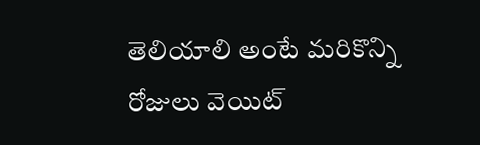తెలియాలి అంటే మరికొన్ని రోజులు వెయిట్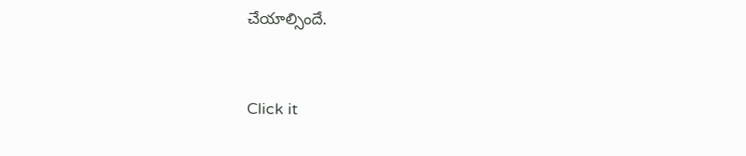చేయాల్సిందే.


Click it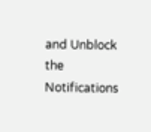and Unblock the Notifications